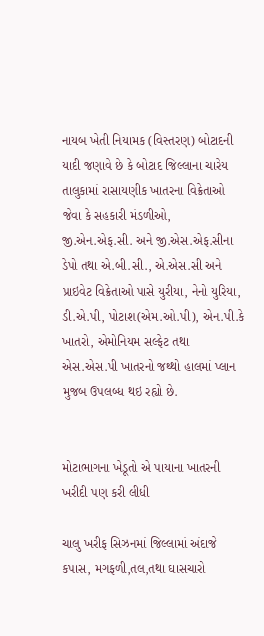નાયબ ખેતી નિયામક (વિસ્તરણ) બોટાદની યાદી જણાવે છે કે બોટાદ જિલ્લાના ચારેય તાલુકામાં રાસાયણીક ખાતરના વિક્રેતાઓ જેવા કે સહકારી મંડળીઓ, જી.એન.એફ.સી. અને જી.એસ.એફ.સીના ડેપો તથા એ.બી.સી., એ.એસ.સી અને પ્રાઇવેટ વિક્રેતાઓ પાસે યુરીયા, નેનો યુરિયા, ડી.એ.પી, પોટાશ(એમ.ઓ.પી‌), એન.પી.કે ખાતરો, એમોનિયમ સલ્ફેટ તથા એસ.એસ.પી ખાતરનો જથ્થો હાલમાં પ્લાન મુજબ ઉપલબ્ધ થઇ રહ્યો છે.


મોટાભાગના ખેડૂતો એ પાયાના ખાતરની ખરીદી પણ કરી લીધી

ચાલુ ખરીફ સિઝનમાં જિલ્લામાં અંદાજે કપાસ, મગફળી,તલ,તથા ઘાસચારો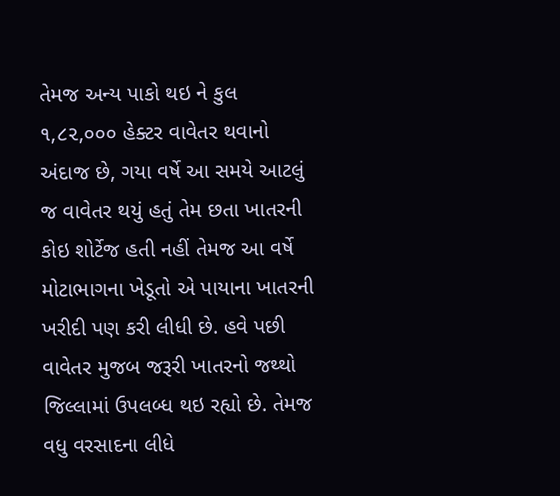તેમજ અન્ય પાકો થઇ ને કુલ ૧,૮૨,૦૦૦ હેક્ટર વાવેતર થવાનો અંદાજ છે, ગયા વર્ષે આ સમયે આટલું જ વાવેતર થયું હતું તેમ છતા ખાતરની કોઇ શોર્ટેજ હતી નહીં તેમજ આ વર્ષે મોટાભાગના ખેડૂતો એ પાયાના ખાતરની ખરીદી પણ કરી લીધી છે. હવે પછી વાવેતર મુજબ જરૂરી ખાતરનો જથ્થો જિલ્લામાં ઉપલબ્ધ થઇ રહ્યો છે. તેમજ વધુ વરસાદના લીધે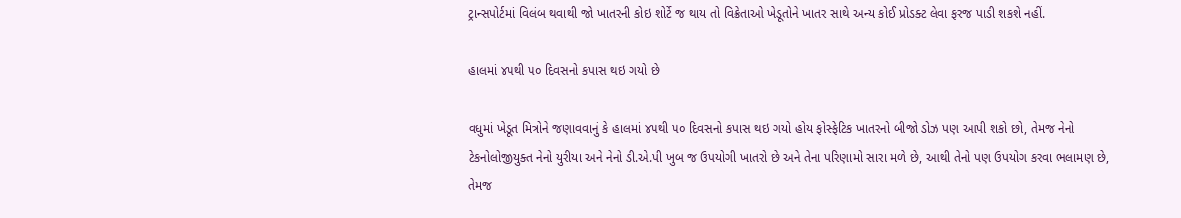ટ્રાન્સપોર્ટમાં વિલંબ થવાથી જો ખાતરની કોઇ શોર્ટે જ થાય તો વિક્રેતાઓ ખેડૂતોને ખાતર સાથે અન્ય કોઈ પ્રોડક્ટ લેવા ફરજ પાડી શકશે નહીં.

હાલમાં ૪૫થી ૫૦ દિવસનો કપાસ થઇ ગયો છે

વધુમાં ખેડૂત મિત્રોને જણાવવાનું કે હાલમાં ૪૫થી ૫૦ દિવસનો કપાસ થઇ ગયો હોય ફોસ્ફેટિક ખાતરનો બીજો ડોઝ પણ આપી શકો છો, તેમજ નેનો ટેકનોલોજીયુક્ત નેનો યુરીયા અને નેનો ડી.એ.પી ખુબ જ ઉપયોગી ખાતરો છે અને તેના પરિણામો સારા મળે છે, આથી તેનો પણ ઉપયોગ કરવા ભલામણ છે, તેમજ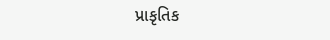પ્રાકૃતિક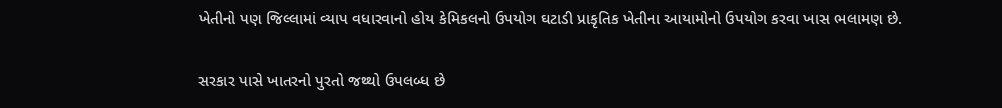ખેતીનો પણ જિલ્લામાં વ્યાપ વધારવાનો હોય કેમિકલનો ઉપયોગ ઘટાડી પ્રાકૃતિક ખેતીના આયામોનો ઉપયોગ કરવા ખાસ ભલામણ છે.

સરકાર પાસે ખાતરનો પુરતો જથ્થો ઉપલબ્ધ છે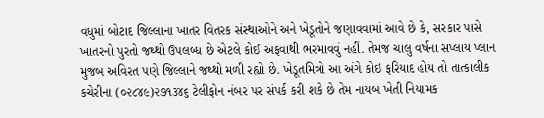વધુમાં બોટાદ જિલ્લાના ખાતર વિતરક સંસ્થાઓને અને ખેડૂતોને જણાવવામાં આવે છે કે, સરકાર પાસે ખાતરનો પુરતો જથ્થો ઉપલબ્ધ છે એટલે કોઈ અફવાથી ભરમાવવું નહીં. તેમજ ચાલુ વર્ષના સપ્લાય પ્લાન મુજબ અવિરત પણે જિલ્લાને જથ્થો મળી રહ્યો છે. ખેડૂતમિત્રો આ અંગે કોઇ ફરિયાદ હોય તો તાત્કાલીક કચેરીના (૦૨૮૪૯)૨૭૧૩૪૬ ટેલીફોન નંબર પર સંપર્ક કરી શકે છે તેમ નાયબ ખેતી નિયામક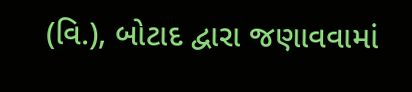(વિ.), બોટાદ દ્વારા જણાવવામાં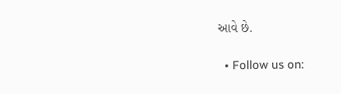આવે છે.

  • Follow us on: